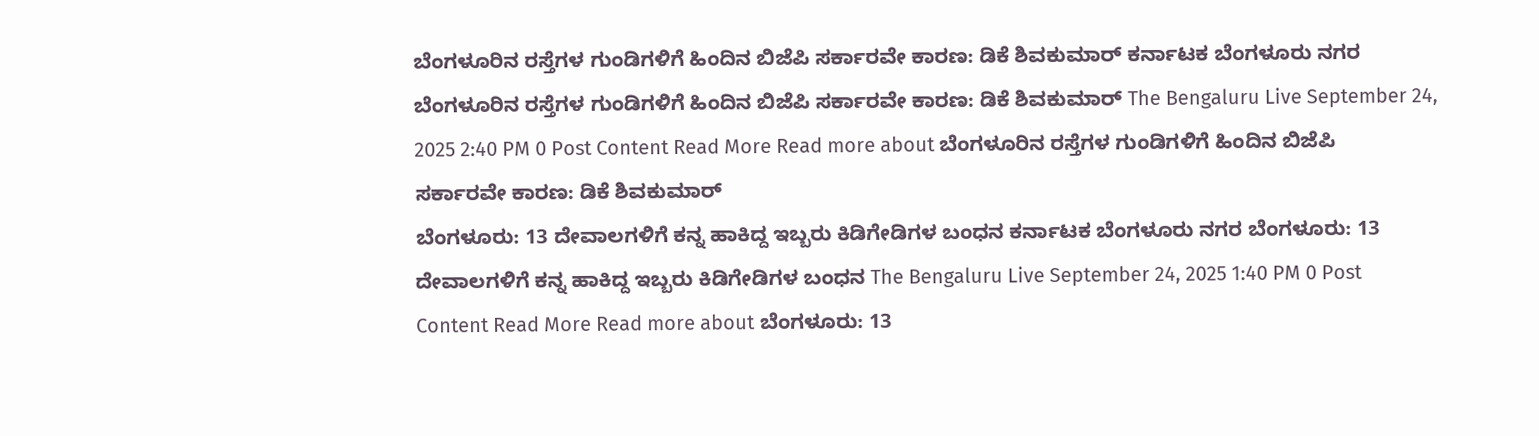ಬೆಂಗಳೂರಿನ ರಸ್ತೆಗಳ ಗುಂಡಿಗಳಿಗೆ ಹಿಂದಿನ ಬಿಜೆಪಿ ಸರ್ಕಾರವೇ ಕಾರಣ: ಡಿಕೆ ಶಿವಕುಮಾರ್ ಕರ್ನಾಟಕ ಬೆಂಗಳೂರು ನಗರ ಬೆಂಗಳೂರಿನ ರಸ್ತೆಗಳ ಗುಂಡಿಗಳಿಗೆ ಹಿಂದಿನ ಬಿಜೆಪಿ ಸರ್ಕಾರವೇ ಕಾರಣ: ಡಿಕೆ ಶಿವಕುಮಾರ್ The Bengaluru Live September 24, 2025 2:40 PM 0 Post Content Read More Read more about ಬೆಂಗಳೂರಿನ ರಸ್ತೆಗಳ ಗುಂಡಿಗಳಿಗೆ ಹಿಂದಿನ ಬಿಜೆಪಿ ಸರ್ಕಾರವೇ ಕಾರಣ: ಡಿಕೆ ಶಿವಕುಮಾರ್
ಬೆಂಗಳೂರು: 13 ದೇವಾಲಗಳಿಗೆ ಕನ್ನ ಹಾಕಿದ್ದ ಇಬ್ಬರು ಕಿಡಿಗೇಡಿಗಳ ಬಂಧನ ಕರ್ನಾಟಕ ಬೆಂಗಳೂರು ನಗರ ಬೆಂಗಳೂರು: 13 ದೇವಾಲಗಳಿಗೆ ಕನ್ನ ಹಾಕಿದ್ದ ಇಬ್ಬರು ಕಿಡಿಗೇಡಿಗಳ ಬಂಧನ The Bengaluru Live September 24, 2025 1:40 PM 0 Post Content Read More Read more about ಬೆಂಗಳೂರು: 13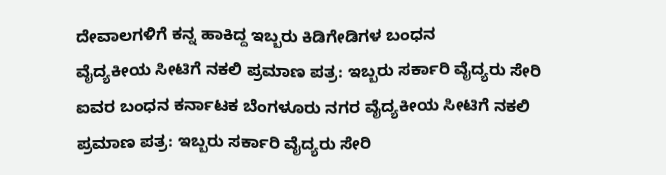ದೇವಾಲಗಳಿಗೆ ಕನ್ನ ಹಾಕಿದ್ದ ಇಬ್ಬರು ಕಿಡಿಗೇಡಿಗಳ ಬಂಧನ
ವೈದ್ಯಕೀಯ ಸೀಟಿಗೆ ನಕಲಿ ಪ್ರಮಾಣ ಪತ್ರ: ಇಬ್ಬರು ಸರ್ಕಾರಿ ವೈದ್ಯರು ಸೇರಿ ಐವರ ಬಂಧನ ಕರ್ನಾಟಕ ಬೆಂಗಳೂರು ನಗರ ವೈದ್ಯಕೀಯ ಸೀಟಿಗೆ ನಕಲಿ ಪ್ರಮಾಣ ಪತ್ರ: ಇಬ್ಬರು ಸರ್ಕಾರಿ ವೈದ್ಯರು ಸೇರಿ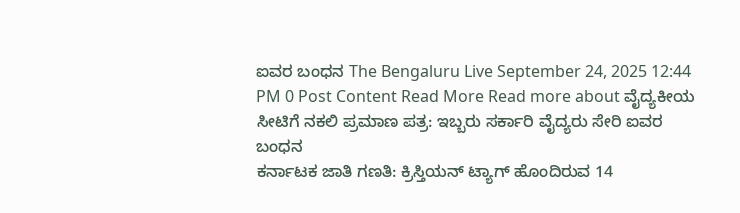ಐವರ ಬಂಧನ The Bengaluru Live September 24, 2025 12:44 PM 0 Post Content Read More Read more about ವೈದ್ಯಕೀಯ ಸೀಟಿಗೆ ನಕಲಿ ಪ್ರಮಾಣ ಪತ್ರ: ಇಬ್ಬರು ಸರ್ಕಾರಿ ವೈದ್ಯರು ಸೇರಿ ಐವರ ಬಂಧನ
ಕರ್ನಾಟಕ ಜಾತಿ ಗಣತಿ: ಕ್ರಿಸ್ತಿಯನ್ ಟ್ಯಾಗ್ ಹೊಂದಿರುವ 14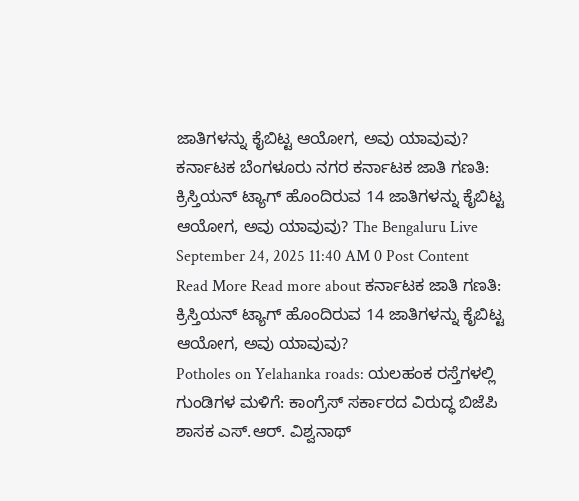ಜಾತಿಗಳನ್ನು ಕೈಬಿಟ್ಟ ಆಯೋಗ, ಅವು ಯಾವುವು? ಕರ್ನಾಟಕ ಬೆಂಗಳೂರು ನಗರ ಕರ್ನಾಟಕ ಜಾತಿ ಗಣತಿ: ಕ್ರಿಸ್ತಿಯನ್ ಟ್ಯಾಗ್ ಹೊಂದಿರುವ 14 ಜಾತಿಗಳನ್ನು ಕೈಬಿಟ್ಟ ಆಯೋಗ, ಅವು ಯಾವುವು? The Bengaluru Live September 24, 2025 11:40 AM 0 Post Content Read More Read more about ಕರ್ನಾಟಕ ಜಾತಿ ಗಣತಿ: ಕ್ರಿಸ್ತಿಯನ್ ಟ್ಯಾಗ್ ಹೊಂದಿರುವ 14 ಜಾತಿಗಳನ್ನು ಕೈಬಿಟ್ಟ ಆಯೋಗ, ಅವು ಯಾವುವು?
Potholes on Yelahanka roads: ಯಲಹಂಕ ರಸ್ತೆಗಳಲ್ಲಿ ಗುಂಡಿಗಳ ಮಳಿಗೆ: ಕಾಂಗ್ರೆಸ್ ಸರ್ಕಾರದ ವಿರುದ್ಧ ಬಿಜೆಪಿ ಶಾಸಕ ಎಸ್.ಆರ್. ವಿಶ್ವನಾಥ್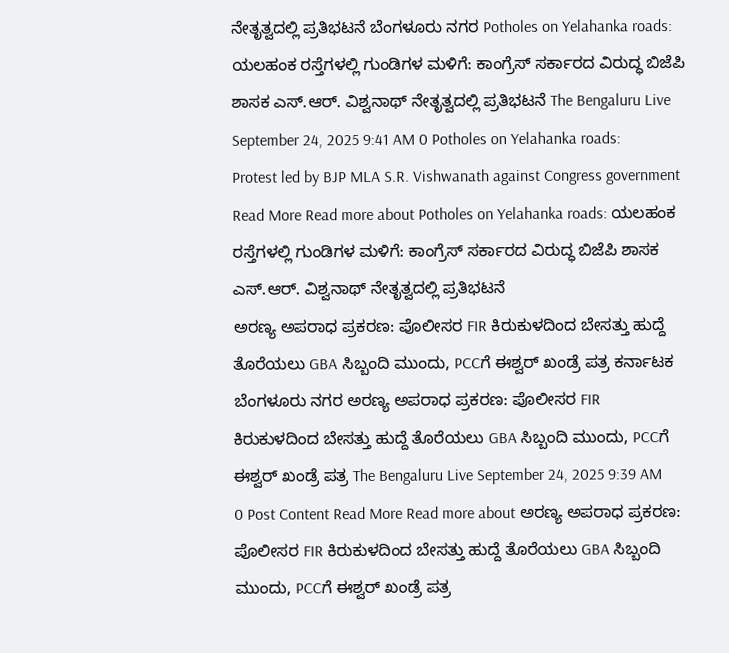ನೇತೃತ್ವದಲ್ಲಿ ಪ್ರತಿಭಟನೆ ಬೆಂಗಳೂರು ನಗರ Potholes on Yelahanka roads: ಯಲಹಂಕ ರಸ್ತೆಗಳಲ್ಲಿ ಗುಂಡಿಗಳ ಮಳಿಗೆ: ಕಾಂಗ್ರೆಸ್ ಸರ್ಕಾರದ ವಿರುದ್ಧ ಬಿಜೆಪಿ ಶಾಸಕ ಎಸ್.ಆರ್. ವಿಶ್ವನಾಥ್ ನೇತೃತ್ವದಲ್ಲಿ ಪ್ರತಿಭಟನೆ The Bengaluru Live September 24, 2025 9:41 AM 0 Potholes on Yelahanka roads: Protest led by BJP MLA S.R. Vishwanath against Congress government Read More Read more about Potholes on Yelahanka roads: ಯಲಹಂಕ ರಸ್ತೆಗಳಲ್ಲಿ ಗುಂಡಿಗಳ ಮಳಿಗೆ: ಕಾಂಗ್ರೆಸ್ ಸರ್ಕಾರದ ವಿರುದ್ಧ ಬಿಜೆಪಿ ಶಾಸಕ ಎಸ್.ಆರ್. ವಿಶ್ವನಾಥ್ ನೇತೃತ್ವದಲ್ಲಿ ಪ್ರತಿಭಟನೆ
ಅರಣ್ಯ ಅಪರಾಧ ಪ್ರಕರಣ: ಪೊಲೀಸರ FIR ಕಿರುಕುಳದಿಂದ ಬೇಸತ್ತು ಹುದ್ದೆ ತೊರೆಯಲು GBA ಸಿಬ್ಬಂದಿ ಮುಂದು, PCCಗೆ ಈಶ್ವರ್ ಖಂಡ್ರೆ ಪತ್ರ ಕರ್ನಾಟಕ ಬೆಂಗಳೂರು ನಗರ ಅರಣ್ಯ ಅಪರಾಧ ಪ್ರಕರಣ: ಪೊಲೀಸರ FIR ಕಿರುಕುಳದಿಂದ ಬೇಸತ್ತು ಹುದ್ದೆ ತೊರೆಯಲು GBA ಸಿಬ್ಬಂದಿ ಮುಂದು, PCCಗೆ ಈಶ್ವರ್ ಖಂಡ್ರೆ ಪತ್ರ The Bengaluru Live September 24, 2025 9:39 AM 0 Post Content Read More Read more about ಅರಣ್ಯ ಅಪರಾಧ ಪ್ರಕರಣ: ಪೊಲೀಸರ FIR ಕಿರುಕುಳದಿಂದ ಬೇಸತ್ತು ಹುದ್ದೆ ತೊರೆಯಲು GBA ಸಿಬ್ಬಂದಿ ಮುಂದು, PCCಗೆ ಈಶ್ವರ್ ಖಂಡ್ರೆ ಪತ್ರ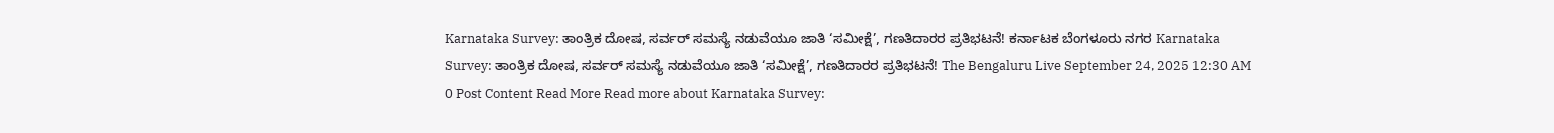Karnataka Survey: ತಾಂತ್ರಿಕ ದೋಷ, ಸರ್ವರ್ ಸಮಸ್ಯೆ ನಡುವೆಯೂ ಜಾತಿ ‘ಸಮೀಕ್ಷೆ’, ಗಣತಿದಾರರ ಪ್ರತಿಭಟನೆ! ಕರ್ನಾಟಕ ಬೆಂಗಳೂರು ನಗರ Karnataka Survey: ತಾಂತ್ರಿಕ ದೋಷ, ಸರ್ವರ್ ಸಮಸ್ಯೆ ನಡುವೆಯೂ ಜಾತಿ ‘ಸಮೀಕ್ಷೆ’, ಗಣತಿದಾರರ ಪ್ರತಿಭಟನೆ! The Bengaluru Live September 24, 2025 12:30 AM 0 Post Content Read More Read more about Karnataka Survey: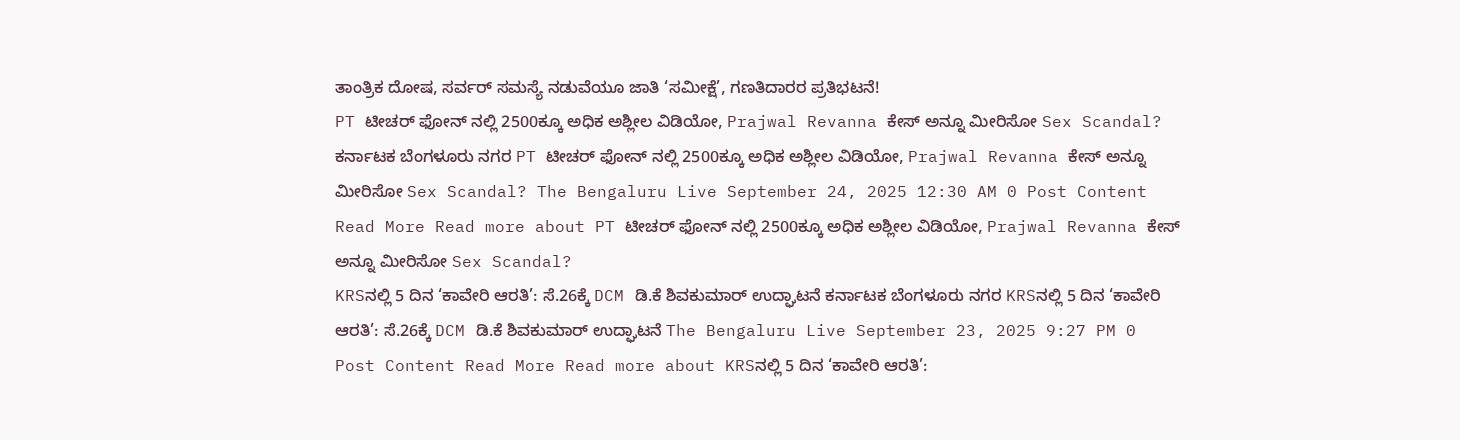ತಾಂತ್ರಿಕ ದೋಷ, ಸರ್ವರ್ ಸಮಸ್ಯೆ ನಡುವೆಯೂ ಜಾತಿ ‘ಸಮೀಕ್ಷೆ’, ಗಣತಿದಾರರ ಪ್ರತಿಭಟನೆ!
PT ಟೀಚರ್ ಫೋನ್ ನಲ್ಲಿ 2500ಕ್ಕೂ ಅಧಿಕ ಅಶ್ಲೀಲ ವಿಡಿಯೋ, Prajwal Revanna ಕೇಸ್ ಅನ್ನೂ ಮೀರಿಸೋ Sex Scandal? ಕರ್ನಾಟಕ ಬೆಂಗಳೂರು ನಗರ PT ಟೀಚರ್ ಫೋನ್ ನಲ್ಲಿ 2500ಕ್ಕೂ ಅಧಿಕ ಅಶ್ಲೀಲ ವಿಡಿಯೋ, Prajwal Revanna ಕೇಸ್ ಅನ್ನೂ ಮೀರಿಸೋ Sex Scandal? The Bengaluru Live September 24, 2025 12:30 AM 0 Post Content Read More Read more about PT ಟೀಚರ್ ಫೋನ್ ನಲ್ಲಿ 2500ಕ್ಕೂ ಅಧಿಕ ಅಶ್ಲೀಲ ವಿಡಿಯೋ, Prajwal Revanna ಕೇಸ್ ಅನ್ನೂ ಮೀರಿಸೋ Sex Scandal?
KRSನಲ್ಲಿ 5 ದಿನ ‘ಕಾವೇರಿ ಆರತಿ’: ಸೆ.26ಕ್ಕೆ DCM ಡಿ.ಕೆ ಶಿವಕುಮಾರ್ ಉದ್ಘಾಟನೆ ಕರ್ನಾಟಕ ಬೆಂಗಳೂರು ನಗರ KRSನಲ್ಲಿ 5 ದಿನ ‘ಕಾವೇರಿ ಆರತಿ’: ಸೆ.26ಕ್ಕೆ DCM ಡಿ.ಕೆ ಶಿವಕುಮಾರ್ ಉದ್ಘಾಟನೆ The Bengaluru Live September 23, 2025 9:27 PM 0 Post Content Read More Read more about KRSನಲ್ಲಿ 5 ದಿನ ‘ಕಾವೇರಿ ಆರತಿ’: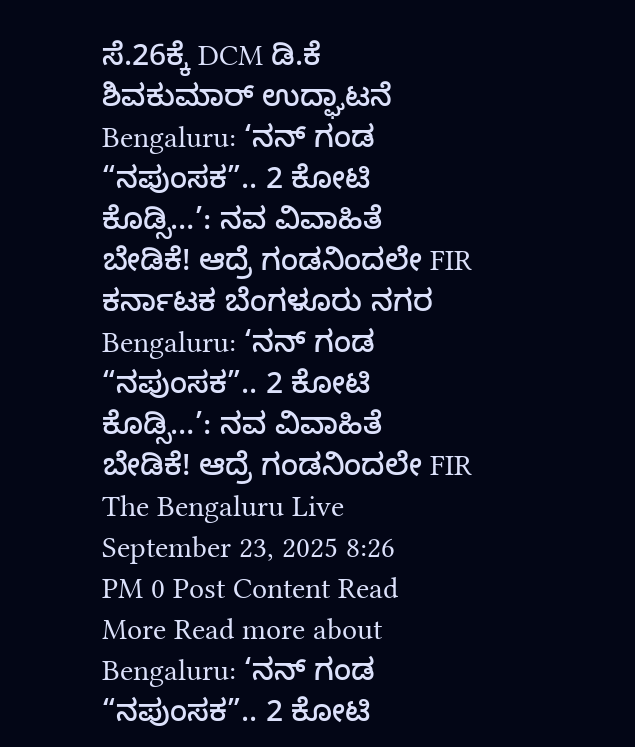ಸೆ.26ಕ್ಕೆ DCM ಡಿ.ಕೆ ಶಿವಕುಮಾರ್ ಉದ್ಘಾಟನೆ
Bengaluru: ‘ನನ್ ಗಂಡ “ನಪುಂಸಕ”.. 2 ಕೋಟಿ ಕೊಡ್ಸಿ…’: ನವ ವಿವಾಹಿತೆ ಬೇಡಿಕೆ! ಆದ್ರೆ ಗಂಡನಿಂದಲೇ FIR ಕರ್ನಾಟಕ ಬೆಂಗಳೂರು ನಗರ Bengaluru: ‘ನನ್ ಗಂಡ “ನಪುಂಸಕ”.. 2 ಕೋಟಿ ಕೊಡ್ಸಿ…’: ನವ ವಿವಾಹಿತೆ ಬೇಡಿಕೆ! ಆದ್ರೆ ಗಂಡನಿಂದಲೇ FIR The Bengaluru Live September 23, 2025 8:26 PM 0 Post Content Read More Read more about Bengaluru: ‘ನನ್ ಗಂಡ “ನಪುಂಸಕ”.. 2 ಕೋಟಿ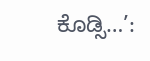ಕೊಡ್ಸಿ…’: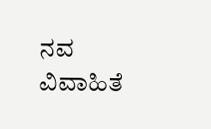ನವ ವಿವಾಹಿತೆ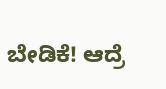ಬೇಡಿಕೆ! ಆದ್ರೆ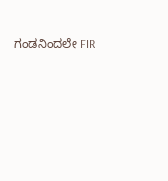ಗಂಡನಿಂದಲೇ FIR